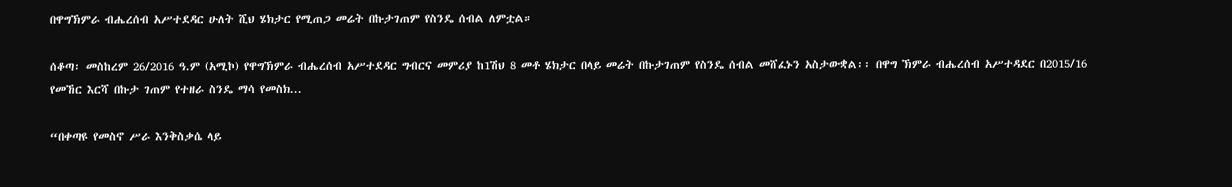በዋግኽምራ ብሔረሰብ አሥተደዳር ሁለት ሺህ ሄክታር የሚጠጋ መሬት በኩታገጠም የስንዴ ሰብል ለምቷል።

ሰቆጣ፡ መስከረም 26/2016 ዓ.ም (አሚኮ) የዋግኽምራ ብሔረሰብ አሥተደዳር ግብርና መምሪያ ከ1ሽህ 8 መቶ ሄክታር በላይ መሬት በኩታገጠም የስንዴ ሰብል መሸፈኑን አስታውቋል፡፡ በዋግ ኽምራ ብሔረሰብ አሥተዳደር በ2015/16 የመኸር እርሻ በኩታ ገጠም የተዘራ ስንዴ ማሳ የመስክ...

“በቀጣዩ የመስኖ ሥራ እንቅስቃሴ ላይ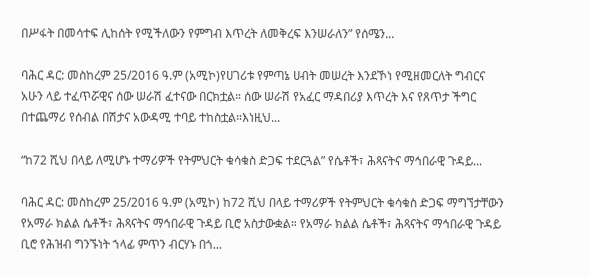በሥፋት በመሳተፍ ሊከሰት የሚችለውን የምግብ እጥረት ለመቅረፍ እንሠራለን” የሰሜን...

ባሕር ዳር: መስከረም 25/2016 ዓ.ም (አሚኮ)የሀገሪቱ የምጣኔ ሀብት መሠረት እንደኾነ የሚዘመርለት ግብርና አሁን ላይ ተፈጥሯዊና ሰው ሠራሽ ፈተናው በርክቷል። ሰው ሠራሽ የአፈር ማዳበሪያ እጥረት እና የጸጥታ ችግር በተጨማሪ የሰብል በሽታና አውዳሚ ተባይ ተከስቷል።እነዚህ...

“ከ72 ሺህ በላይ ለሚሆኑ ተማሪዎች የትምህርት ቁሳቁስ ድጋፍ ተደርጓል” የሴቶች፣ ሕጻናትና ማኅበራዊ ጉዳይ...

ባሕር ዳር: መስከረም 25/2016 ዓ.ም (አሚኮ) ከ72 ሺህ በላይ ተማሪዎች የትምህርት ቁሳቁስ ድጋፍ ማግኘታቸውን የአማራ ክልል ሴቶች፣ ሕጻናትና ማኅበራዊ ጉዳይ ቢሮ አስታውቋል። የአማራ ክልል ሴቶች፣ ሕጻናትና ማኅበራዊ ጉዳይ ቢሮ የሕዝብ ግንኙነት ኀላፊ ምጥን ብርሃኑ በጎ...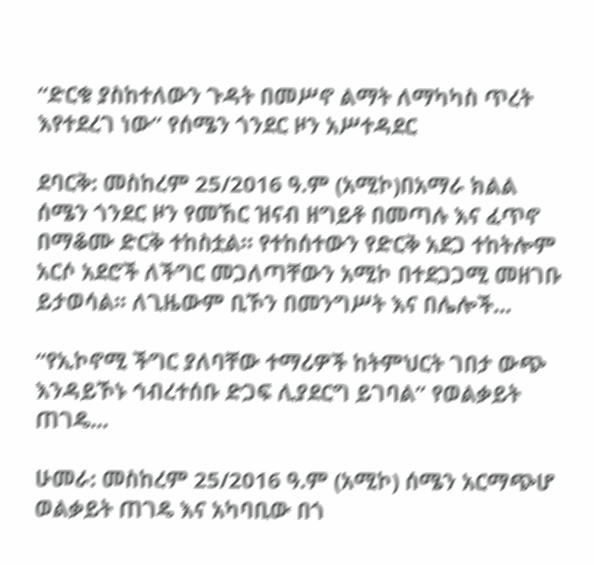“ድርቁ ያስከተለውን ጉዳት በመሥኖ ልማት ለማካካስ ጥረት እየተደረገ ነው” የሰሜን ጎንደር ዞን አሥተዳደር

ደባርቅ: መስከረም 25/2016 ዓ.ም (አሚኮ)በአማራ ክልል ሰሜን ጎንደር ዞን የመኸር ዝናብ ዘግይቶ በመጣሉ እና ፈጥኖ በማቆሙ ድርቅ ተከስቷል። የተከሰተውን የድርቅ አደጋ ተከትሎም አርሶ አደሮች ለችግር መጋለጣቸውን አሚኮ በተደጋጋሚ መዘገቡ ይታወሳል፡፡ ለጊዜውም ቢኾን በመንግሥት እና በሌሎች...

“የኢኮኖሚ ችግር ያለባቸው ተማሪዎች ከትምህርት ገበታ ውጭ እንዳይኾኑ ኅብረተሰቡ ድጋፍ ሊያደርግ ይገባል” የወልቃይት ጠገዴ...

ሁመራ: መስከረም 25/2016 ዓ.ም (አሚኮ) ሰሜን አርማጭሆ ወልቃይት ጠገዴ እና አካባቢው በጎ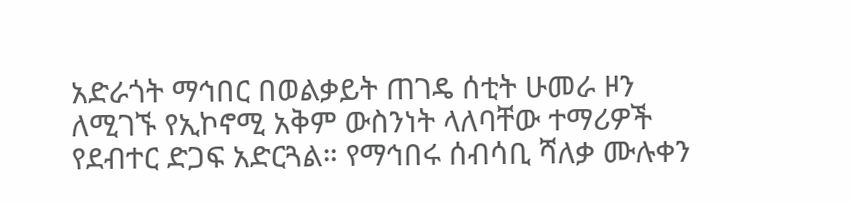አድራጎት ማኅበር በወልቃይት ጠገዴ ሰቲት ሁመራ ዞን ለሚገኙ የኢኮኖሚ አቅም ውስንነት ላለባቸው ተማሪዎች የደብተር ድጋፍ አድርጓል። የማኅበሩ ሰብሳቢ ሻለቃ ሙሉቀን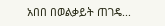አበበ በወልቃይት ጠገዴ...